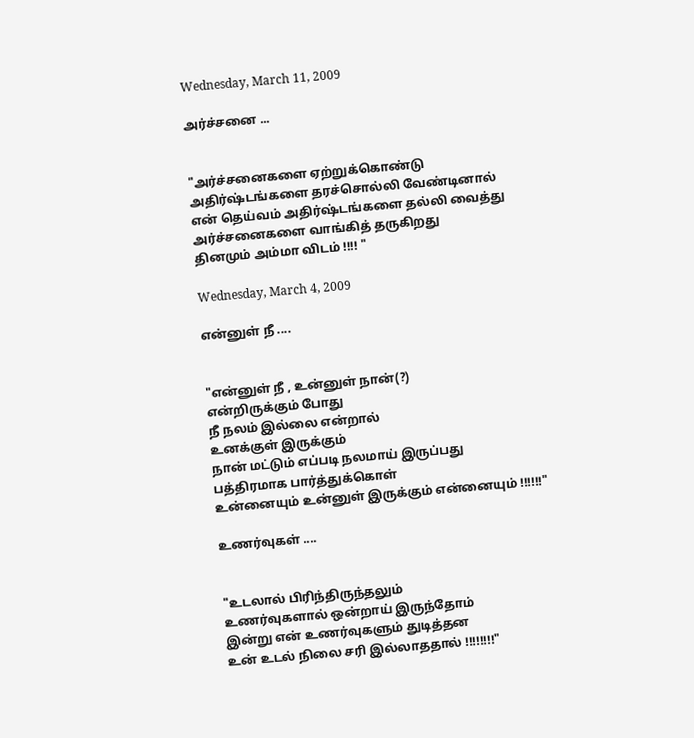Wednesday, March 11, 2009

அர்ச்சனை ...


"அர்ச்சனைகளை ஏற்றுக்கொண்டு
அதிர்ஷ்டங்களை தரச்சொல்லி வேண்டினால்
என் தெய்வம் அதிர்ஷ்டங்களை தல்லி வைத்து
அர்ச்சனைகளை வாங்கித் தருகிறது
தினமும் அம்மா விடம் !!!! "

Wednesday, March 4, 2009

என்னுள் நீ ....


"என்னுள் நீ , உன்னுள் நான்(?)
என்றிருக்கும் போது
நீ நலம் இல்லை என்றால்
உனக்குள் இருக்கும்
நான் மட்டும் எப்படி நலமாய் இருப்பது
பத்திரமாக பார்த்துக்கொள்
உன்னையும் உன்னுள் இருக்கும் என்னையும் !!!!!!"

உணர்வுகள் ....


"உடலால் பிரிந்திருந்தலும்
உணர்வுகளால் ஒன்றாய் இருந்தோம்
இன்று என் உணர்வுகளும் துடித்தன
உன் உடல் நிலை சரி இல்லாததால் !!!!!!!!"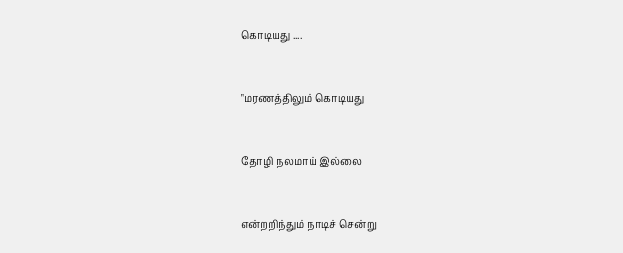கொடியது ....


"மரணத்திலும் கொடியது


தோழி நலமாய் இல்லை


என்றறிந்தும் நாடிச் சென்று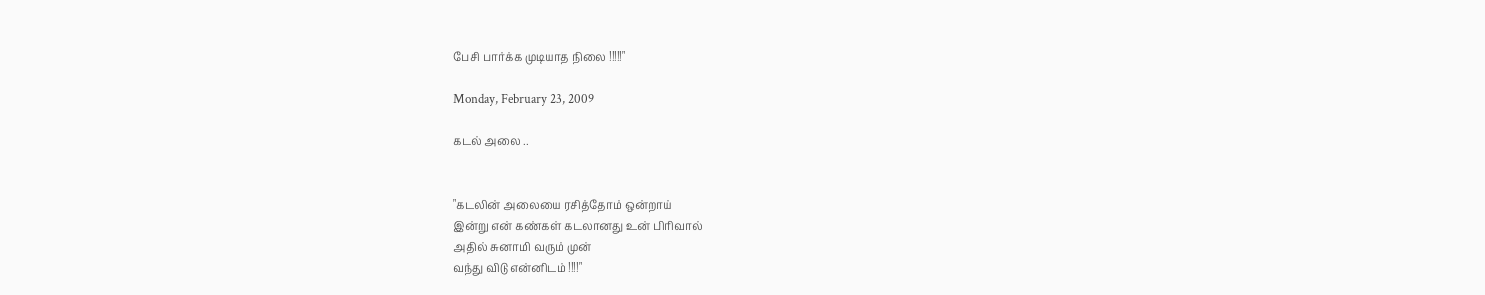பேசி பார்க்க முடியாத நிலை !!!!!"

Monday, February 23, 2009

கடல் அலை ..


"கடலின் அலையை ரசித்தோம் ஒன்றாய்
இன்று என் கண்கள் கடலானது உன் பிரிவால்
அதில் சுனாமி வரும் முன்
வந்து விடு என்னிடம் !!!!"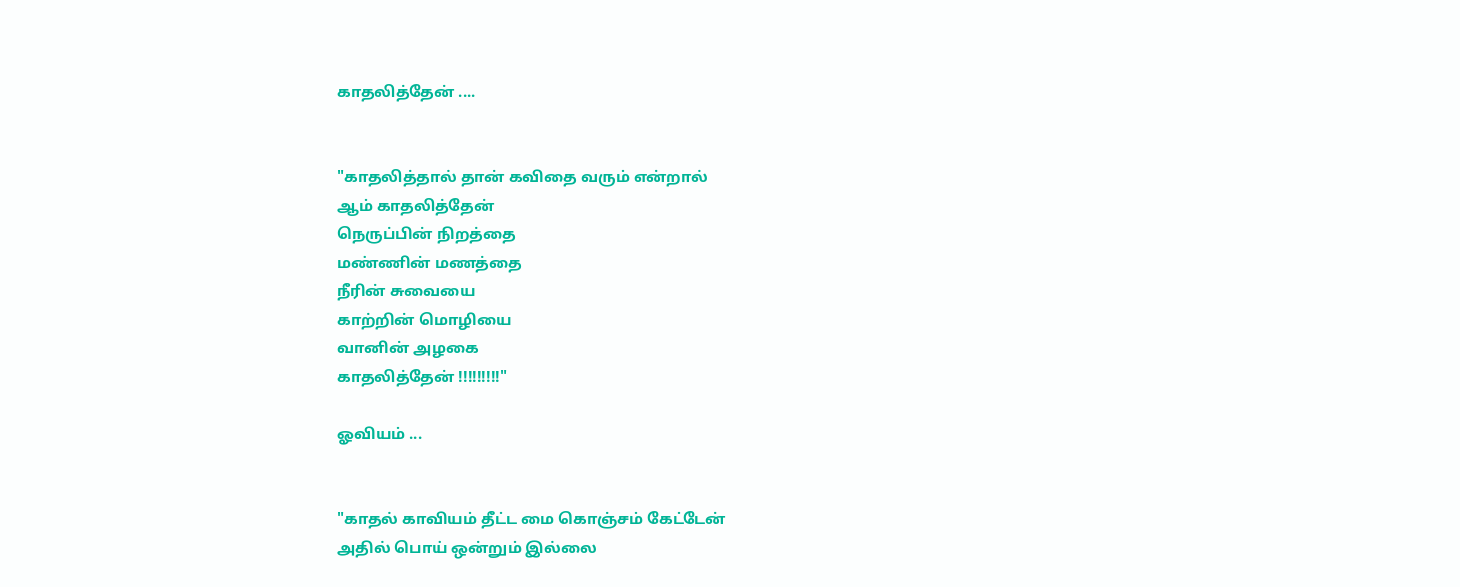காதலித்தேன் ....


"காதலித்தால் தான் கவிதை வரும் என்றால்
ஆம் காதலித்தேன்
நெருப்பின் நிறத்தை
மண்ணின் மணத்தை
நீரின் சுவையை
காற்றின் மொழியை
வானின் அழகை
காதலித்தேன் !!!!!!!!!"

ஓவியம் ...


"காதல் காவியம் தீட்ட மை கொஞ்சம் கேட்டேன்
அதில் பொய் ஒன்றும் இல்லை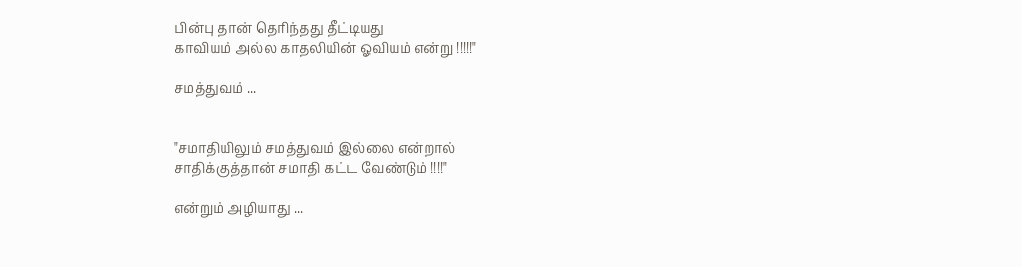பின்பு தான் தெரிந்தது தீட்டியது
காவியம் அல்ல காதலியின் ஓவியம் என்று !!!!!"

சமத்துவம் ...


"சமாதியிலும் சமத்துவம் இல்லை என்றால்
சாதிக்குத்தான் சமாதி கட்ட வேண்டும் !!!!"

என்றும் அழியாது ...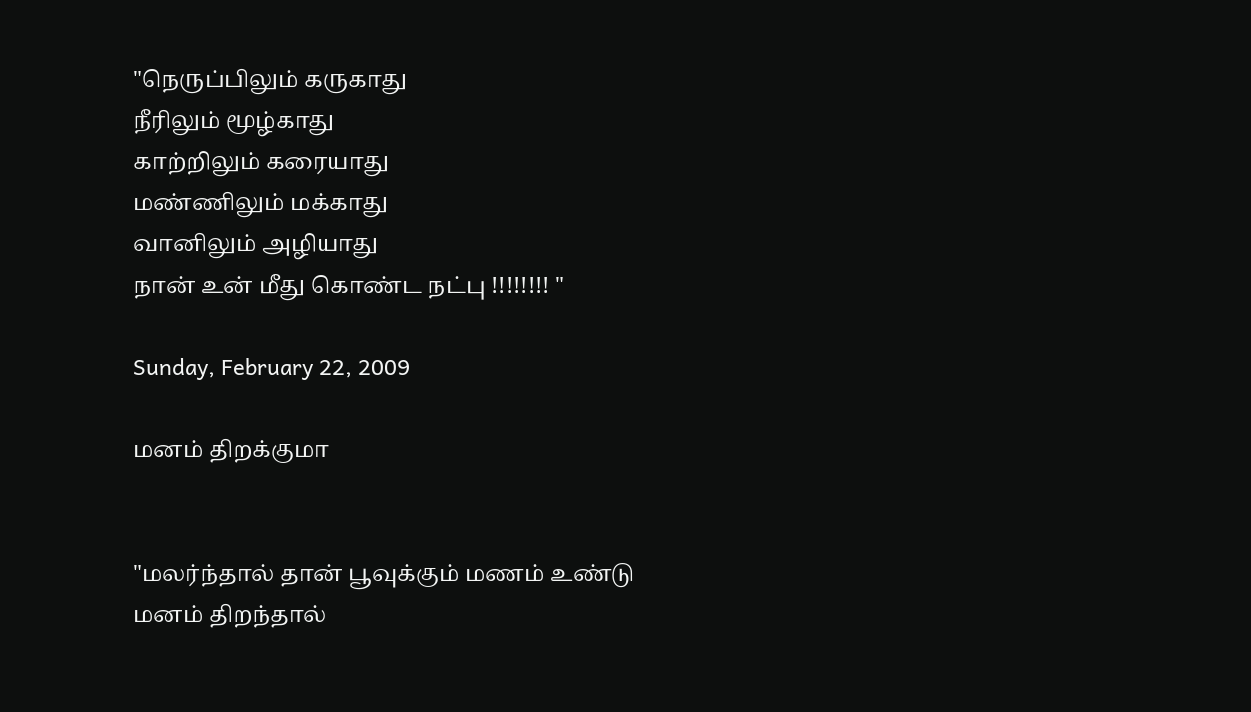"நெருப்பிலும் கருகாது
நீரிலும் மூழ்காது
காற்றிலும் கரையாது
மண்ணிலும் மக்காது
வானிலும் அழியாது
நான் உன் மீது கொண்ட நட்பு !!!!!!!! "

Sunday, February 22, 2009

மனம் திறக்குமா


"மலர்ந்தால் தான் பூவுக்கும் மணம் உண்டு
மனம் திறந்தால்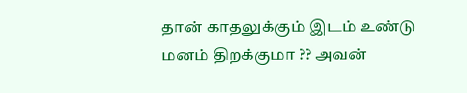தான் காதலுக்கும் இடம் உண்டு
மனம் திறக்குமா ?? அவன்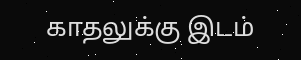காதலுக்கு இடம்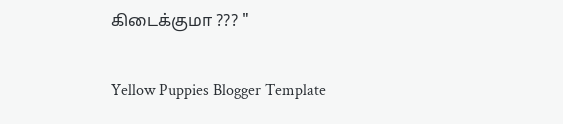கிடைக்குமா ??? "

Yellow Puppies Blogger Template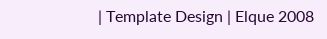| Template Design | Elque 2008